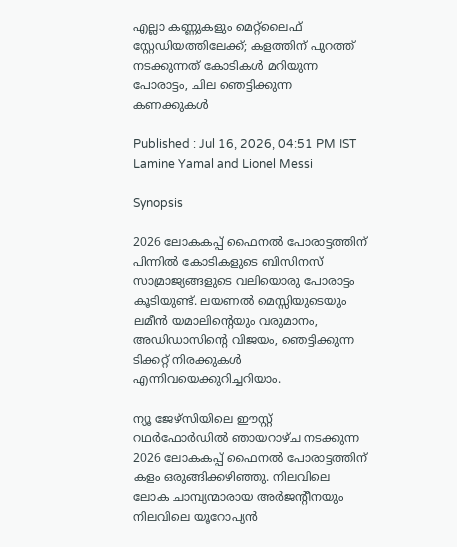എല്ലാ കണ്ണുകളും മെറ്റ്‌ലൈഫ് സ്റ്റേഡിയത്തിലേക്ക്; കളത്തിന് പുറത്ത് നടക്കുന്നത് കോടികൾ മറിയുന്ന പോരാട്ടം, ചില ഞെട്ടിക്കുന്ന കണക്കുകൾ

Published : Jul 16, 2026, 04:51 PM IST
Lamine Yamal and Lionel Messi

Synopsis

2026 ലോകകപ്പ് ഫൈനല്‍ പോരാട്ടത്തിന് പിന്നില്‍ കോടികളുടെ ബിസിനസ് സാമ്രാജ്യങ്ങളുടെ വലിയൊരു പോരാട്ടം കൂടിയുണ്ട്. ലയണല്‍ മെസ്സിയുടെയും ലമീന്‍ യമാലിന്റെയും വരുമാനം, അഡിഡാസിന്റെ വിജയം, ഞെട്ടിക്കുന്ന ടിക്കറ്റ് നിരക്കുകള്‍ എന്നിവയെക്കുറിച്ചറിയാം.

ന്യൂ ജേഴ്‌സിയിലെ ഈസ്റ്റ് റഥര്‍ഫോര്‍ഡില്‍ ഞായറാഴ്ച നടക്കുന്ന 2026 ലോകകപ്പ് ഫൈനല്‍ പോരാട്ടത്തിന് കളം ഒരുങ്ങിക്കഴിഞ്ഞു. നിലവിലെ ലോക ചാമ്പ്യന്മാരായ അര്‍ജന്റീനയും നിലവിലെ യൂറോപ്യന്‍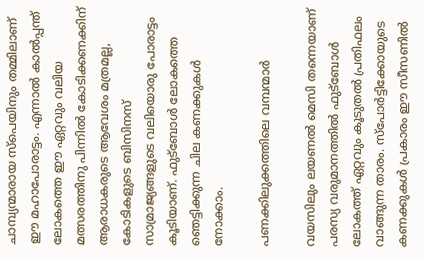ചാമ്പ്യന്മാരായ സ്പെയിനും തമ്മിലാണ് ഈ മഹാപോരാട്ടം. എന്നാല്‍ കാല്‍പ്പന്ത് ലോകത്തെ ഈ ഏറ്റവും വലിയ മത്സരത്തിനു പിന്നിൽ കോടിക്കണക്കിന് ആരാധകരുടെ ആവേശം മത്രമല്ല, കോടികളുടെ ബിസിനസ് സാമ്രാജ്യങ്ങളുടെ വലിയൊരു പോരാട്ടം കൂടിയാണ്. ഫുട്ബോള്‍ ലോകത്തെ ഞെട്ടിക്കുന്ന ചില കണക്കുകൾ നോക്കാം.

പണക്കിലുക്കത്തിലെ വമ്പന്മാര്‍

വയസിലും ലയണല്‍ മെസി തന്നെയാണ് പരസ്യ വരുമാനത്തില്‍ ഫുട്ബോള്‍ ലോകത്ത് ഏറ്റവും കൂടുതല്‍ പ്രതിഫലം വാങ്ങുന്ന താരം. സ്പോര്‍ട്ടിക്കോയുടെ കണക്കുകള്‍ പ്രകാരം ഈ സീസണില്‍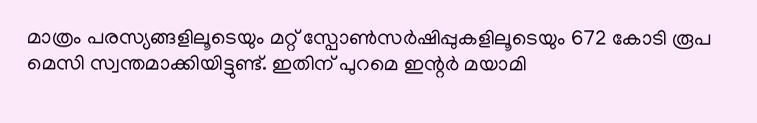മാത്രം പരസ്യങ്ങളിലൂടെയും മറ്റ് സ്പോണ്‍സര്‍ഷിപ്പുകളിലൂടെയും 672 കോടി രൂപ മെസി സ്വന്തമാക്കിയിട്ടുണ്ട്. ഇതിന് പുറമെ ഇന്റര്‍ മയാമി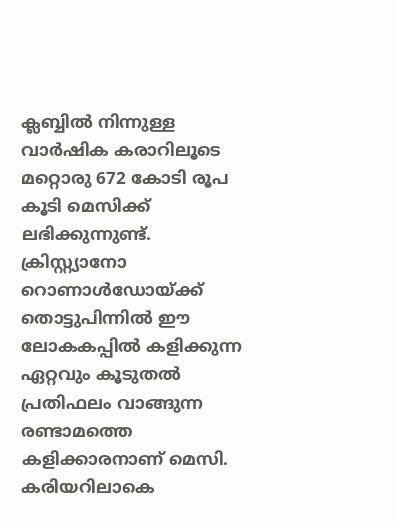ക്ലബ്ബില്‍ നിന്നുള്ള വാര്‍ഷിക കരാറിലൂടെ മറ്റൊരു 672 കോടി രൂപ കൂടി മെസിക്ക് ലഭിക്കുന്നുണ്ട്. ക്രിസ്റ്റ്യാനോ റൊണാള്‍ഡോയ്ക്ക് തൊട്ടുപിന്നില്‍ ഈ ലോകകപ്പില്‍ കളിക്കുന്ന ഏറ്റവും കൂടുതല്‍ പ്രതിഫലം വാങ്ങുന്ന രണ്ടാമത്തെ കളിക്കാരനാണ് മെസി. കരിയറിലാകെ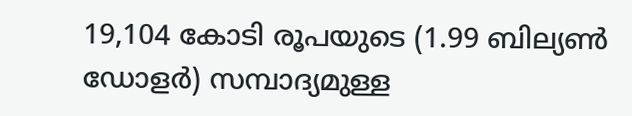19,104 കോടി രൂപയുടെ (1.99 ബില്യണ്‍ ഡോളര്‍) സമ്പാദ്യമുള്ള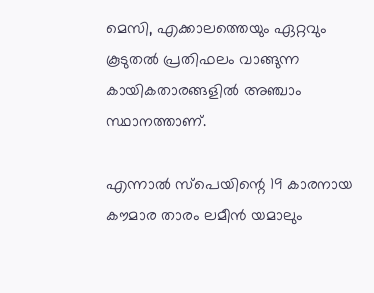മെസി, എക്കാലത്തെയും ഏറ്റവും കൂടുതല്‍ പ്രതിഫലം വാങ്ങുന്ന കായികതാരങ്ങളില്‍ അഞ്ചാം സ്ഥാനത്താണ്.

എന്നാല്‍ സ്പെയിന്റെ 19 കാരനായ കൗമാര താരം ലമീന്‍ യമാലും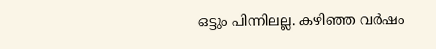ഒട്ടും പിന്നിലല്ല. കഴിഞ്ഞ വര്‍ഷം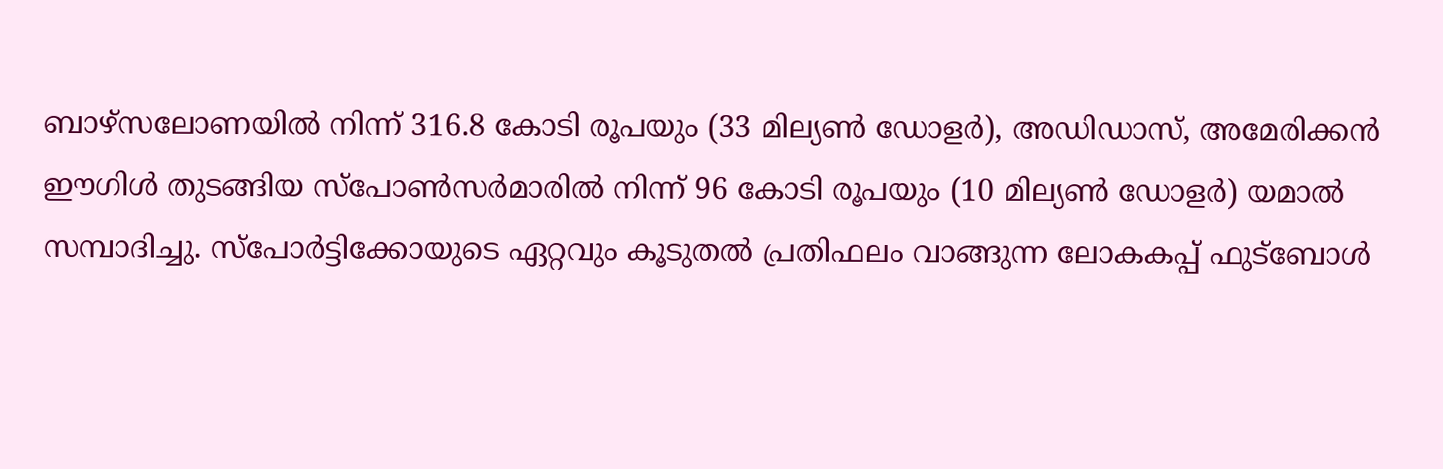ബാഴ്സലോണയില്‍ നിന്ന് 316.8 കോടി രൂപയും (33 മില്യണ്‍ ഡോളര്‍), അഡിഡാസ്, അമേരിക്കന്‍ ഈഗിള്‍ തുടങ്ങിയ സ്പോണ്‍സര്‍മാരില്‍ നിന്ന് 96 കോടി രൂപയും (10 മില്യണ്‍ ഡോളര്‍) യമാല്‍ സമ്പാദിച്ചു. സ്പോര്‍ട്ടിക്കോയുടെ ഏറ്റവും കൂടുതല്‍ പ്രതിഫലം വാങ്ങുന്ന ലോകകപ്പ് ഫുട്ബോള്‍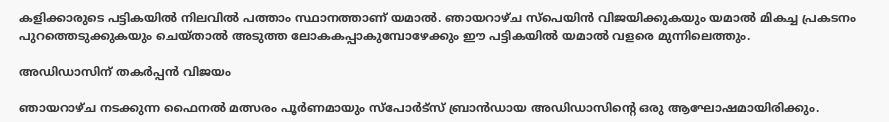കളിക്കാരുടെ പട്ടികയില്‍ നിലവില്‍ പത്താം സ്ഥാനത്താണ് യമാല്‍. ഞായറാഴ്ച സ്പെയിന്‍ വിജയിക്കുകയും യമാല്‍ മികച്ച പ്രകടനം പുറത്തെടുക്കുകയും ചെയ്താല്‍ അടുത്ത ലോകകപ്പാകുമ്പോഴേക്കും ഈ പട്ടികയില്‍ യമാല്‍ വളരെ മുന്നിലെത്തും.

അഡിഡാസിന് തകര്‍പ്പന്‍ വിജയം

ഞായറാഴ്ച നടക്കുന്ന ഫൈനല്‍ മത്സരം പൂര്‍ണമായും സ്‌പോര്‍ട്‌സ് ബ്രാന്‍ഡായ അഡിഡാസിന്റെ ഒരു ആഘോഷമായിരിക്കും.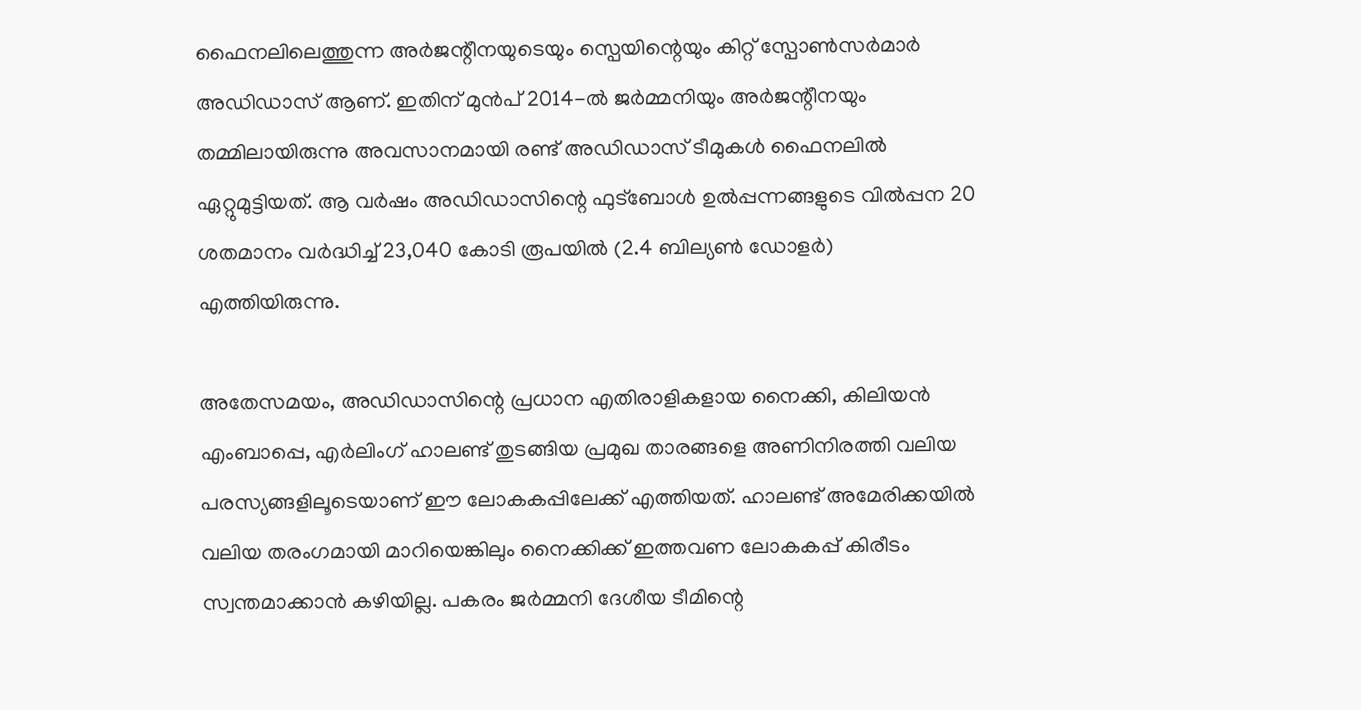ഫൈനലിലെത്തുന്ന അര്‍ജന്റീനയുടെയും സ്പെയിന്റെയും കിറ്റ് സ്പോണ്‍സര്‍മാര്‍ അഡിഡാസ് ആണ്. ഇതിന് മുന്‍പ് 2014-ല്‍ ജര്‍മ്മനിയും അര്‍ജന്റീനയും തമ്മിലായിരുന്നു അവസാനമായി രണ്ട് അഡിഡാസ് ടീമുകള്‍ ഫൈനലില്‍ ഏറ്റുമുട്ടിയത്. ആ വര്‍ഷം അഡിഡാസിന്റെ ഫുട്ബോള്‍ ഉല്‍പ്പന്നങ്ങളുടെ വില്‍പ്പന 20 ശതമാനം വര്‍ദ്ധിച്ച് 23,040 കോടി രൂപയില്‍ (2.4 ബില്യണ്‍ ഡോളര്‍) എത്തിയിരുന്നു.

അതേസമയം, അഡിഡാസിന്റെ പ്രധാന എതിരാളികളായ നൈക്കി, കിലിയന്‍ എംബാപ്പെ, എര്‍ലിംഗ് ഹാലണ്ട് തുടങ്ങിയ പ്രമുഖ താരങ്ങളെ അണിനിരത്തി വലിയ പരസ്യങ്ങളിലൂടെയാണ് ഈ ലോകകപ്പിലേക്ക് എത്തിയത്. ഹാലണ്ട് അമേരിക്കയില്‍ വലിയ തരംഗമായി മാറിയെങ്കിലും നൈക്കിക്ക് ഇത്തവണ ലോകകപ്പ് കിരീടം സ്വന്തമാക്കാന്‍ കഴിയില്ല. പകരം ജര്‍മ്മനി ദേശീയ ടീമിന്റെ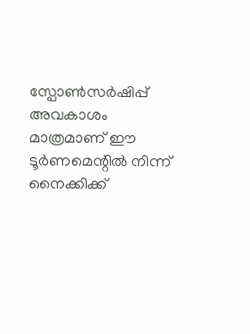സ്പോണ്‍സര്‍ഷിപ്പ് അവകാശം മാത്രമാണ് ഈ ടൂര്‍ണമെന്റില്‍ നിന്ന് നൈക്കിക്ക്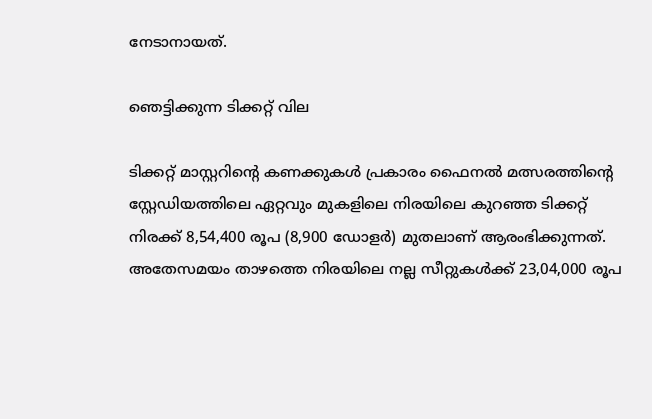നേടാനായത്.

ഞെട്ടിക്കുന്ന ടിക്കറ്റ് വില

ടിക്കറ്റ് മാസ്റ്ററിന്റെ കണക്കുകള്‍ പ്രകാരം ഫൈനല്‍ മത്സരത്തിന്റെ സ്റ്റേഡിയത്തിലെ ഏറ്റവും മുകളിലെ നിരയിലെ കുറഞ്ഞ ടിക്കറ്റ് നിരക്ക് 8,54,400 രൂപ (8,900 ഡോളര്‍) മുതലാണ് ആരംഭിക്കുന്നത്. അതേസമയം താഴത്തെ നിരയിലെ നല്ല സീറ്റുകള്‍ക്ക് 23,04,000 രൂപ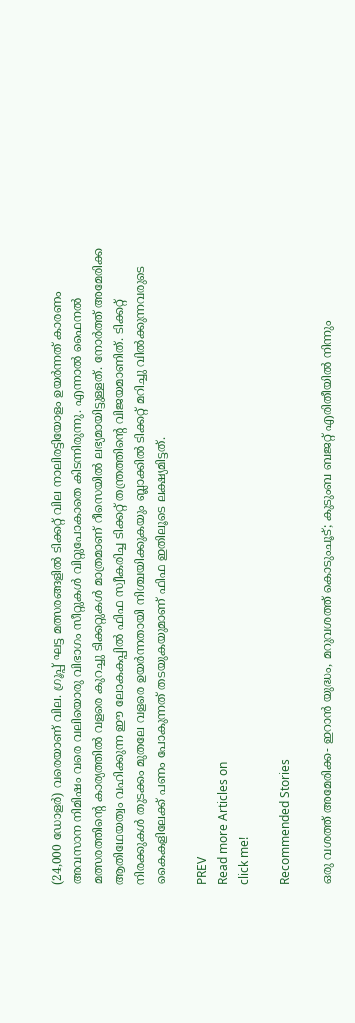(24,000 ഡോളര്‍) വരെയാണ് വില. ഗ്രൂപ്പ് ഘട്ട മത്സരങ്ങളില്‍ ടിക്കറ്റ് വില നാലിരട്ടിയോളം ഉയര്‍ന്നത് കാരണം അവസാന നിമിഷം വരെ വലിയൊരു വിഭാഗം സീറ്റുകള്‍ വിറ്റുപോകാതെ കിടന്നിരുന്നു. എന്നാല്‍ ഫൈനല്‍ മത്സരത്തിന്റെ കാര്യത്തില്‍ വളരെ കുറച്ചു ടിക്കറ്റുകള്‍ മാത്രമാണ് റീസെയില്‍ ലഭ്യമായിട്ടുള്ളത്. നോര്‍ത്ത് അമേരിക്ക ആതിഥേയത്വം വഹിക്കുന്ന ഈ ലോകകപ്പില്‍ ഫിഫ സ്വീകരിച്ച ടിക്കറ്റ് തന്ത്രത്തിന്റെ വിജയമാണിത്. ടിക്കറ്റ് നിരക്കുകള്‍ തുടക്കം മുതലേ വളരെ ഉയര്‍ന്നതായി നിശ്ചയിക്കുകയും ബ്ലാക്കില്‍ ടിക്കറ്റ് മറിച്ചു വില്‍ക്കുന്നവരുടെ കൈകളിലേക്ക് പണം പോകുന്നത് തടയുകയുമാണ് ഫിഫ ഇതിലൂടെ ലക്ഷ്യമിട്ടത്.

PREV
Read more Articles on
click me!

Recommended Stories

ഒരു വശത്ത് അമേരിക്ക- ഇറാന്‍ യുദ്ധം, മറുവശത്ത് കൊടുംചൂട്; കുടുംബ ബജറ്റ് എരിതീയില്‍ നിന്നും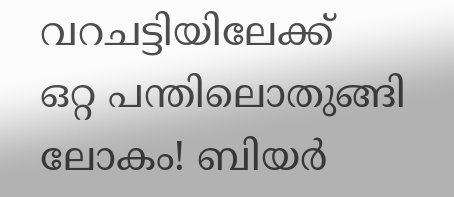വറചട്ടിയിലേക്ക്
ഒറ്റ പന്തിലൊതുങ്ങി ലോകം! ബിയര്‍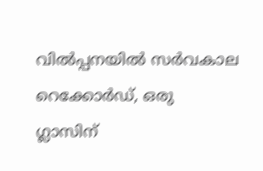വില്‍പ്പനയില്‍ സര്‍വകാല റെക്കോര്‍ഡ്, ഒരു ഗ്ലാസിന്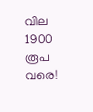വില 1900 രൂപ വരെ!